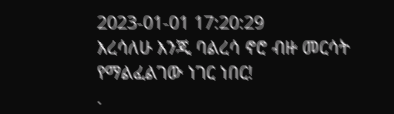2023-01-01 17:20:29
እረሳለሁ እንጂ ባልረሳ ኖሮ ብዙ መርሳት የማልፈልገው ነገር ነበር!
.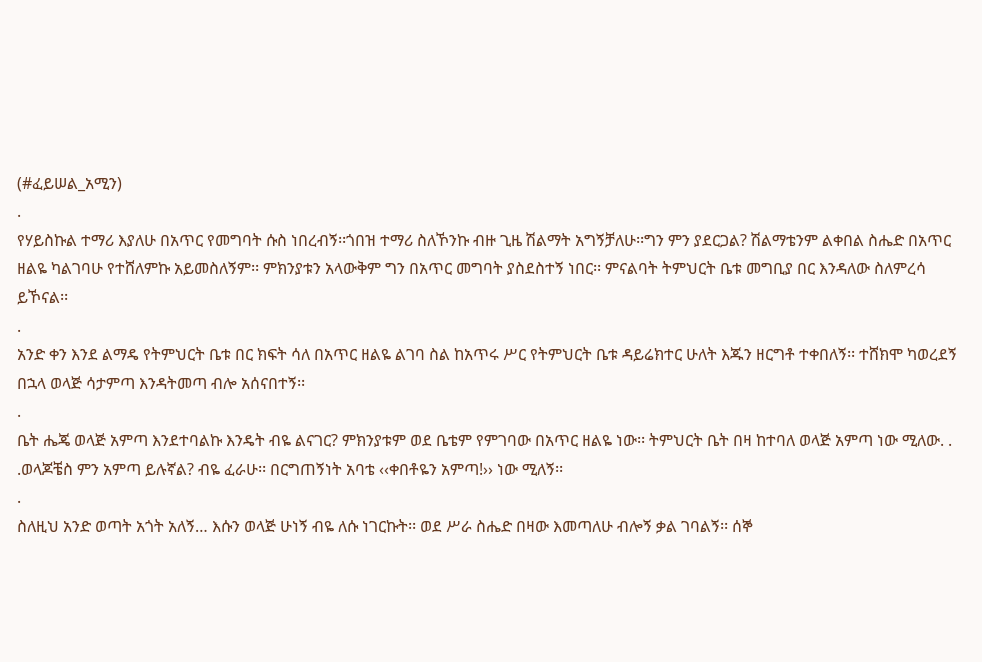(#ፈይሠል_አሚን)
.
የሃይስኩል ተማሪ እያለሁ በአጥር የመግባት ሱስ ነበረብኝ፡፡ጎበዝ ተማሪ ስለኾንኩ ብዙ ጊዜ ሽልማት አግኝቻለሁ፡፡ግን ምን ያደርጋል? ሽልማቴንም ልቀበል ስሔድ በአጥር ዘልዬ ካልገባሁ የተሸለምኩ አይመስለኝም፡፡ ምክንያቱን አላውቅም ግን በአጥር መግባት ያስደስተኝ ነበር፡፡ ምናልባት ትምህርት ቤቱ መግቢያ በር እንዳለው ስለምረሳ ይኾናል፡፡
.
አንድ ቀን እንደ ልማዴ የትምህርት ቤቱ በር ክፍት ሳለ በአጥር ዘልዬ ልገባ ስል ከአጥሩ ሥር የትምህርት ቤቱ ዳይሬክተር ሁለት እጁን ዘርግቶ ተቀበለኝ፡፡ ተሸክሞ ካወረደኝ በኋላ ወላጅ ሳታምጣ እንዳትመጣ ብሎ አሰናበተኝ፡፡
.
ቤት ሔጄ ወላጅ አምጣ እንደተባልኩ እንዴት ብዬ ልናገር? ምክንያቱም ወደ ቤቴም የምገባው በአጥር ዘልዬ ነው፡፡ ትምህርት ቤት በዛ ከተባለ ወላጅ አምጣ ነው ሚለው. . .ወላጆቼስ ምን አምጣ ይሉኛል? ብዬ ፈራሁ፡፡ በርግጠኝነት አባቴ ‹‹ቀበቶዬን አምጣ!›› ነው ሚለኝ፡፡
.
ስለዚህ አንድ ወጣት አጎት አለኝ… እሱን ወላጅ ሁነኝ ብዬ ለሱ ነገርኩት፡፡ ወደ ሥራ ስሔድ በዛው እመጣለሁ ብሎኝ ቃል ገባልኝ፡፡ ሰኞ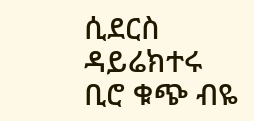ሲደርስ ዳይሬክተሩ ቢሮ ቁጭ ብዬ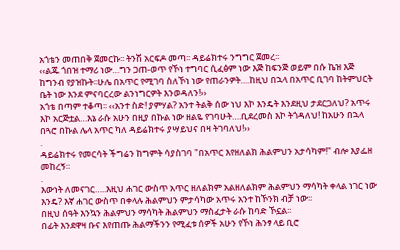አጎቴን መጠበቅ ጀመርኩ፡፡ ትንሽ አርፍዶ መጣ፡፡ ዳይሬክተሩ ንግግር ጀመረ፡፡
‹‹ልጁ ጎበዝ ተማሪ ነው…ግን ጋጠ-ወጥ የኾነ ተግባር ሲፈፅም ነው እጅ ከፍንጅ ወይም በሱ ኬዝ እጅ ከግንብ የያዝኩት፡፡ሁሌ በአጥር የሚገባ ስለኾነ ነው የጠራንዎት….ከዚህ በኋላ በአጥር ቢገባ ከትምህርት ቤት ነው እንደ ምናባርረው ልንነግርዎት እንወዳለን!››
አጎቴ በጣም ተቆጣ፡፡ ‹‹አንተ ስድ! ያምሃል? አንተ ትልቅ ሰው ነህ እኮ እንዴት እንደዚህ ታደርጋለህ? አጥሩ እኮ አርጅቷል…እኔ ራሱ አሁን በዚያ በኩል ነው ዘልዬ የገባሁት….ቢደረመስ እኮ ትጎዳለህ! ከአሁን በኋላ በጓሮ በኩል ሌላ አጥር ካለ ዳይሬክተሩ ያሣይህና በዛ ትገባለህ!››
.
ዳይሬክተሩ የመርሳት ችግሬን ከግምት ሳያስገባ "በአጥር እየዘለልክ ሕልምህን አታሳካም!" ብሎ እያፌዘ መከረኝ።
.
እውነት ለመናገር…..እዚህ ሐገር ውስጥ አጥር ዘለልክም አልዘለልክም ሕልምህን ማሳካት ቀላል ነገር ነው እንዴ? እኛ ሐገር ውስጥ በቀላሉ ሕልምህን ምታሳካው አጥሩ አንተ ከኾንክ ብቻ ነው፡፡
በዚህ ሰዓት እንኳን ሕልምህን ማሳካት ሕልምህን ማስፈታት ራሱ ከባድ ኾኗል፡፡
በፊት እንደዋዛ ቡና እየጠጡ ሕልማችንን የሚፈቱ ሰዎች አሁን የኾነ ሕንፃ ላይ ቢሮ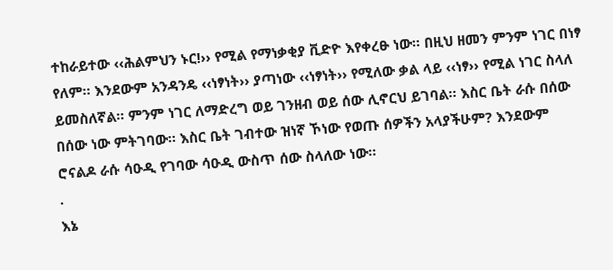ተከራይተው ‹‹ሕልምህን ኑር!›› የሚል የማነቃቂያ ቪድዮ እየቀረፁ ነው፡፡ በዚህ ዘመን ምንም ነገር በነፃ የለም፡፡ እንደውም አንዳንዴ ‹‹ነፃነት›› ያጣነው ‹‹ነፃነት›› የሚለው ቃል ላይ ‹‹ነፃ›› የሚል ነገር ስላለ ይመስለኛል፡፡ ምንም ነገር ለማድረግ ወይ ገንዘብ ወይ ሰው ሊኖርህ ይገባል፡፡ እስር ቤት ራሱ በሰው በሰው ነው ምትገባው፡፡ እስር ቤት ገብተው ዝነኛ ኾነው የወጡ ሰዎችን አላያችሁም? እንደውም ሮናልዶ ራሱ ሳዑዲ የገባው ሳዑዲ ውስጥ ሰው ስላለው ነው፡፡
.
እኔ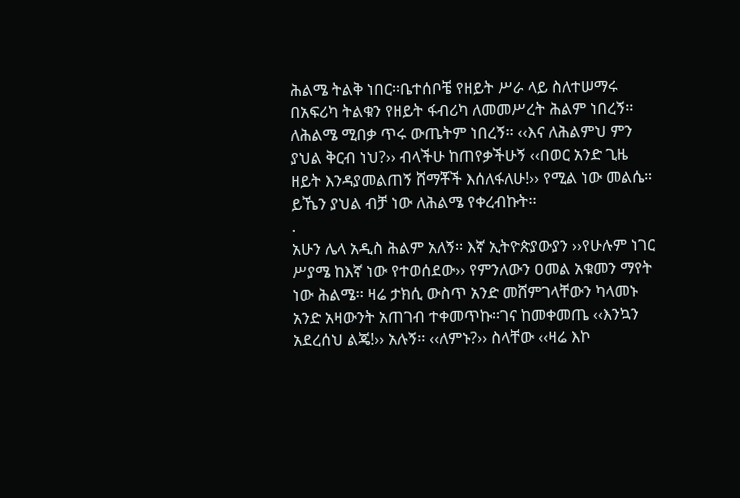ሕልሜ ትልቅ ነበር፡፡ቤተሰቦቼ የዘይት ሥራ ላይ ስለተሠማሩ በአፍሪካ ትልቁን የዘይት ፋብሪካ ለመመሥረት ሕልም ነበረኝ፡፡ ለሕልሜ ሚበቃ ጥሩ ውጤትም ነበረኝ፡፡ ‹‹እና ለሕልምህ ምን ያህል ቅርብ ነህ?›› ብላችሁ ከጠየቃችሁኝ ‹‹በወር አንድ ጊዜ ዘይት እንዳያመልጠኝ ሸማቾች እሰለፋለሁ!›› የሚል ነው መልሴ። ይኼን ያህል ብቻ ነው ለሕልሜ የቀረብኩት፡፡
.
አሁን ሌላ አዲስ ሕልም አለኝ፡፡ እኛ ኢትዮጵያውያን ››የሁሉም ነገር ሥያሜ ከእኛ ነው የተወሰደው›› የምንለውን ዐመል አቁመን ማየት ነው ሕልሜ፡፡ ዛሬ ታክሲ ውስጥ አንድ መሸምገላቸውን ካላመኑ አንድ አዛውንት አጠገብ ተቀመጥኩ፡፡ገና ከመቀመጤ ‹‹እንኳን አደረሰህ ልጄ!›› አሉኝ፡፡ ‹‹ለምኑ?›› ስላቸው ‹‹ዛሬ እኮ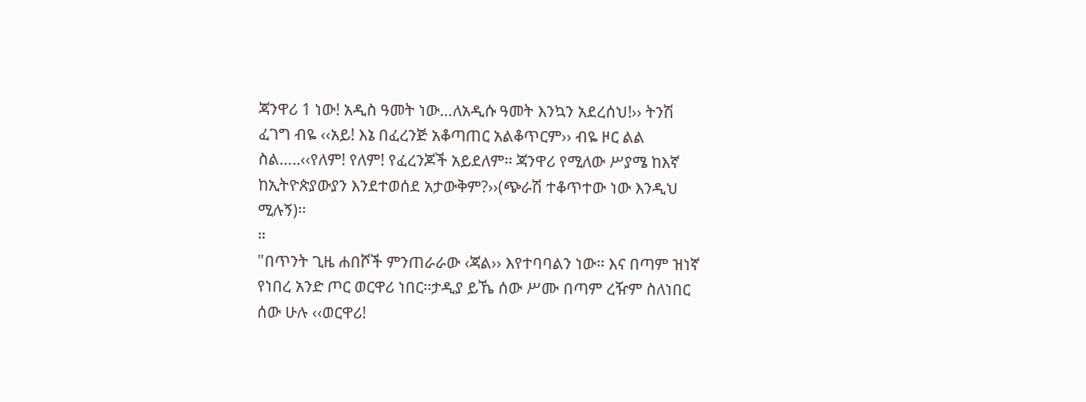ጃንዋሪ 1 ነው! አዲስ ዓመት ነው…ለአዲሱ ዓመት እንኳን አደረሰህ!›› ትንሽ ፈገግ ብዬ ‹‹አይ! እኔ በፈረንጅ አቆጣጠር አልቆጥርም›› ብዬ ዞር ልል ስል…..‹‹የለም! የለም! የፈረንጆች አይደለም፡፡ ጃንዋሪ የሚለው ሥያሜ ከእኛ ከኢትዮጵያውያን እንደተወሰደ አታውቅም?››(ጭራሽ ተቆጥተው ነው እንዲህ ሚሉኝ)፡፡
።
"በጥንት ጊዜ ሐበሾች ምንጠራራው ‹ጃል›› እየተባባልን ነው፡፡ እና በጣም ዝነኛ የነበረ አንድ ጦር ወርዋሪ ነበር፡፡ታዲያ ይኼ ሰው ሥሙ በጣም ረዥም ስለነበር ሰው ሁሉ ‹‹ወርዋሪ!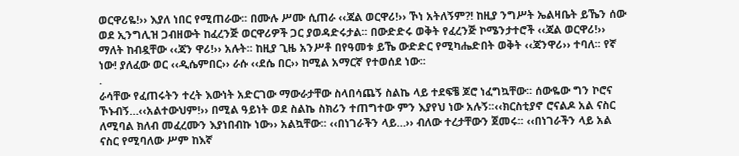ወርዋሪዬ!›› እያለ ነበር የሚጠራው፡፡ በሙሉ ሥሙ ሲጠራ ‹‹ጃል ወርዋሪ!›› ኾነ አትለኝም?! ከዚያ ንግሥት ኤልዛቤት ይኼን ሰው ወደ ኢንግሊዝ ጋብዘውት ከፈረንጅ ወርዋሪዎች ጋር ያወዳድሩታል፡፡ በውድድሩ ወቅት የፈረንጅ ኮሜንታተሮች ‹‹ጃል ወርዋሪ!›› ማለት ከብዷቸው ‹‹ጃን ዋሪ!›› አሉት፡፡ ከዚያ ጊዜ አንሥቶ በየዓመቱ ይኼ ውድድር የሚካሔድበት ወቅት ‹‹ጃንዋሪ›› ተባለ፡፡ የኛ ነው! ያለፈው ወር ‹‹ዲሴምበር›› ራሱ ‹‹ደሴ በር›› ከሚል አማርኛ የተወሰደ ነው፡፡
.
ራሳቸው የፈጠሩትን ተረት እውነት አድርገው ማውራታቸው ስላበሳጨኝ ስልኬ ላይ ተደፍቼ ጆሮ ነፈግኳቸው፡፡ ሰውዬው ግን ኮሮና ኾኑብኝ…‹‹አልተውህም!›› በሚል ዓይነት ወደ ስልኬ ስክሪን ተጠግተው ምን እያየህ ነው አሉኝ፡፡‹‹ክርስቲያኖ ሮናልዶ አል ናስር ለሚባል ክለብ መፈረሙን እያነበብኩ ነው›› አልኳቸው፡፡ ‹‹በነገራችን ላይ…›› ብለው ተረታቸውን ጀመሩ፡፡ ‹‹በነገራችን ላይ አል ናስር የሚባለው ሥም ከእኛ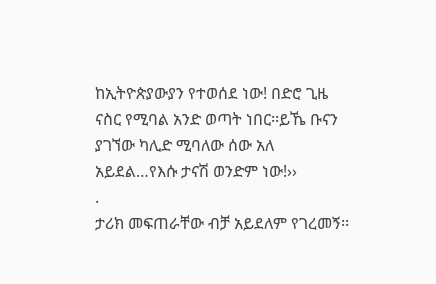ከኢትዮጵያውያን የተወሰደ ነው! በድሮ ጊዜ ናስር የሚባል አንድ ወጣት ነበር፡፡ይኼ ቡናን ያገኘው ካሊድ ሚባለው ሰው አለ አይደል…የእሱ ታናሽ ወንድም ነው!››
.
ታሪክ መፍጠራቸው ብቻ አይደለም የገረመኝ፡፡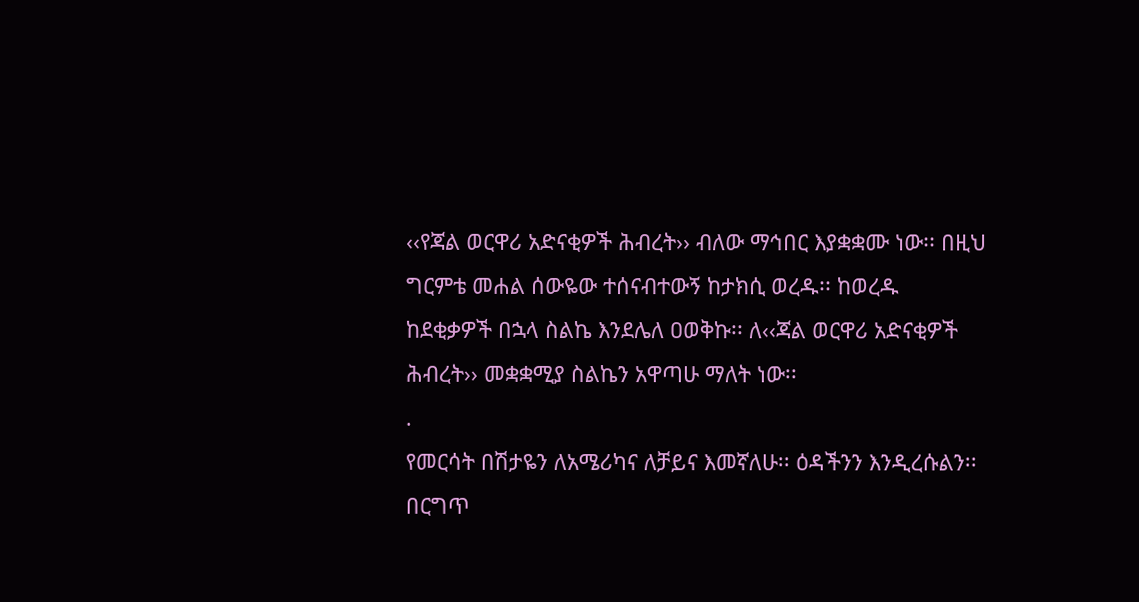‹‹የጃል ወርዋሪ አድናቂዎች ሕብረት›› ብለው ማኅበር እያቋቋሙ ነው፡፡ በዚህ ግርምቴ መሐል ሰውዬው ተሰናብተውኝ ከታክሲ ወረዱ፡፡ ከወረዱ ከደቂቃዎች በኋላ ስልኬ እንደሌለ ዐወቅኩ፡፡ ለ‹‹ጃል ወርዋሪ አድናቂዎች ሕብረት›› መቋቋሚያ ስልኬን አዋጣሁ ማለት ነው፡፡
.
የመርሳት በሽታዬን ለአሜሪካና ለቻይና እመኛለሁ፡፡ ዕዳችንን እንዲረሱልን፡፡በርግጥ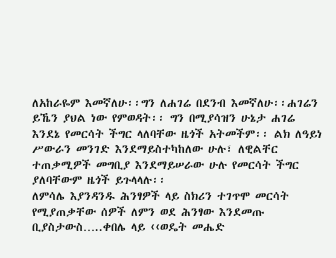ለአከራዬም እመኛለሁ፡፡ግን ለሐገሬ በደንብ እመኛለሁ፡፡ሐገሬን ይኼን ያህል ነው የምወዳት፡፡ ግን በሚያሳዝን ሁኔታ ሐገሬ እንደኔ የመርሳት ችግር ላለባቸው ዜጎች አትመችም፡፡ ልክ ለዓይነ ሥውራን መንገድ እንደማይስተካከለው ሁሉ፣ ለዊልቸር ተጠቃሚዎች መግቢያ እንደማይሠራው ሁሉ የመርሳት ችግር ያለባቸውም ዜጎች ይጉላላሉ፡፡
ለምሳሌ እያንዳንዱ ሕንፃዎች ላይ ስክሪን ተገጥሞ መርሳት የሚያጠቃቸው ሰዎች ለምን ወደ ሕንፃው እንደመጡ ቢያስታውስ…..ቀበሌ ላይ ‹‹ወዴት መሔድ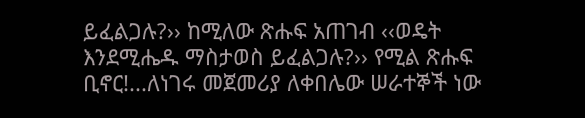ይፈልጋሉ?›› ከሚለው ጽሑፍ አጠገብ ‹‹ወዴት እንደሚሔዱ ማስታወስ ይፈልጋሉ?›› የሚል ጽሑፍ ቢኖር!...ለነገሩ መጀመሪያ ለቀበሌው ሠራተኞች ነው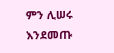ምን ሊሠሩ እንደመጡ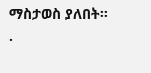ማስታወስ ያለበት፡፡
.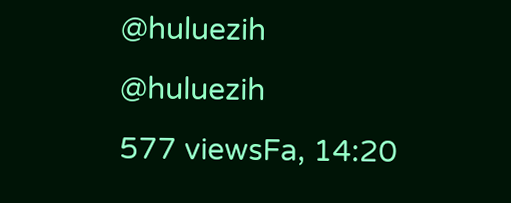@huluezih
@huluezih
577 viewsFa, 14:20